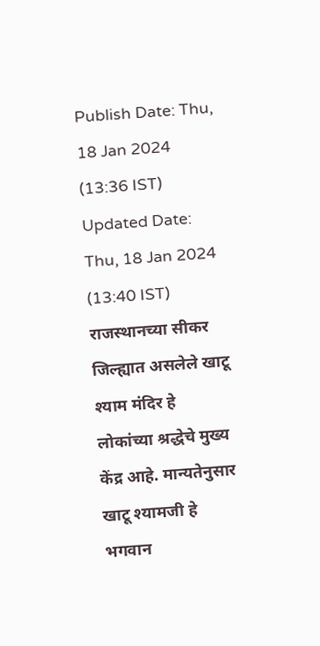Publish Date: Thu, 18 Jan 2024 (13:36 IST)
Updated Date: Thu, 18 Jan 2024 (13:40 IST)
राजस्थानच्या सीकर जिल्ह्यात असलेले खाटू श्याम मंदिर हे लोकांच्या श्रद्धेचे मुख्य केंद्र आहे. मान्यतेनुसार खाटू श्यामजी हे भगवान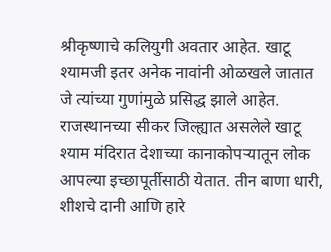श्रीकृष्णाचे कलियुगी अवतार आहेत. खाटू श्यामजी इतर अनेक नावांनी ओळखले जातात जे त्यांच्या गुणांमुळे प्रसिद्ध झाले आहेत.
राजस्थानच्या सीकर जिल्ह्यात असलेले खाटू श्याम मंदिरात देशाच्या कानाकोपऱ्यातून लोक आपल्या इच्छापूर्तीसाठी येतात. तीन बाणा धारी, शीशचे दानी आणि हारे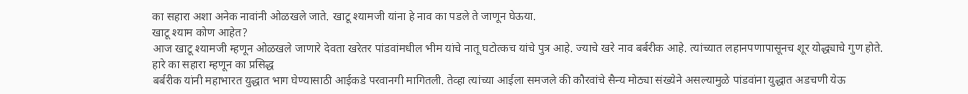का सहारा अशा अनेक नावांनी ओळखले जाते. खाटू श्यामजी यांना हे नाव का पडले ते जाणून घेऊया.
खाटू श्याम कोण आहेत?
आज खाटू श्यामजी म्हणून ओळखले जाणारे देवता खरेतर पांडवांमधील भीम यांचे नातू घटोत्कच यांचे पुत्र आहे. ज्याचे खरे नाव बर्बरीक आहे. त्यांच्यात लहानपणापासूनच शूर योद्ध्याचे गुण होते.
हारे का सहारा म्हणून का प्रसिद्ध
बर्बरीक यांनी महाभारत युद्धात भाग घेण्यासाठी आईकडे परवानगी मागितली. तेव्हा त्यांच्या आईला समजले की कौरवांचे सैन्य मोठ्या संख्येने असल्यामुळे पांडवांना युद्धात अडचणी येऊ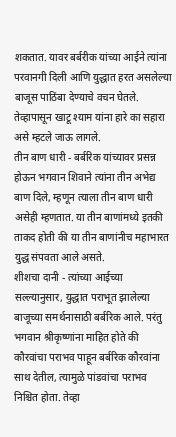शकतात. यावर बर्बरीक यांच्या आईने त्यांना परवानगी दिली आणि युद्धात हरत असलेल्या बाजूस पाठिंबा देण्याचे वचन घेतले. तेव्हापासून खाटू श्याम यांना हारे का सहारा असे म्हटले जाऊ लागले.
तीन बाण धारी - बर्बरिक यांच्यावर प्रसन्न होऊन भगवान शिवाने त्यांना तीन अभेद्य बाण दिले, म्हणून त्याला तीन बाण धारी असेही म्हणतात. या तीन बाणांमध्ये इतकी ताकद होती की या तीन बाणांनीच महाभारत युद्ध संपवता आले असते.
शीशचा दानी - त्यांच्या आईच्या सल्ल्यानुसार, युद्धात पराभूत झालेल्या बाजूच्या समर्थनासाठी बर्बरिक आले. परंतु भगवान श्रीकृष्णांना माहित होते की कौरवांचा पराभव पाहून बर्बरिक कौरवांना साथ देतील, त्यामुळे पांडवांचा पराभव निश्चित होता. तेव्हा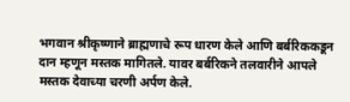भगवान श्रीकृष्णाने ब्राह्मणाचे रूप धारण केले आणि बर्बरिककडून दान म्हणून मस्तक मागितले. यावर बर्बरिकने तलवारीने आपले मस्तक देवाच्या चरणी अर्पण केले.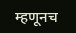म्हणूनच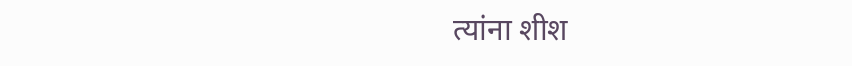त्यांना शीश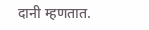दानी म्हणतात.